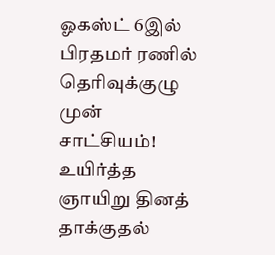ஓகஸ்ட் 6இல் பிரதமர் ரணில் தெரிவுக்குழு முன் சாட்சியம்!
உயிர்த்த ஞாயிறு தினத் தாக்குதல்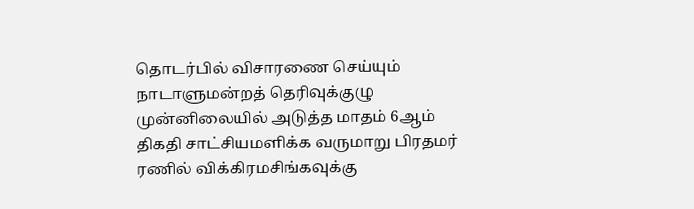தொடர்பில் விசாரணை செய்யும் நாடாளுமன்றத் தெரிவுக்குழு முன்னிலையில் அடுத்த மாதம் 6ஆம் திகதி சாட்சியமளிக்க வருமாறு பிரதமர் ரணில் விக்கிரமசிங்கவுக்கு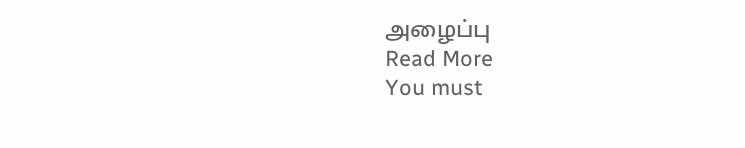அழைப்பு
Read More
You must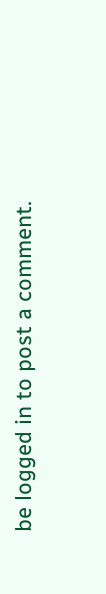be logged in to post a comment.